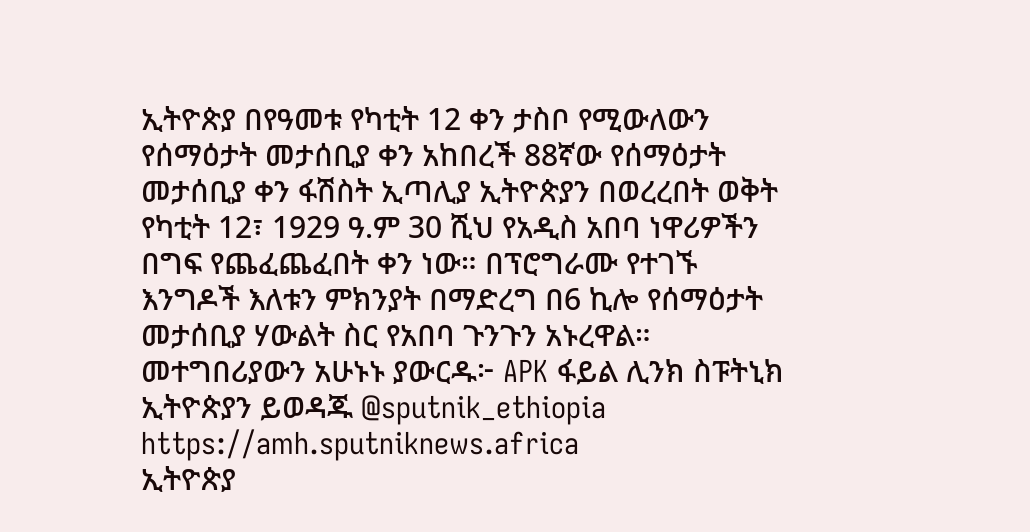ኢትዮጵያ በየዓመቱ የካቲት 12 ቀን ታስቦ የሚውለውን የሰማዕታት መታሰቢያ ቀን አከበረች 88ኛው የሰማዕታት መታሰቢያ ቀን ፋሽስት ኢጣሊያ ኢትዮጵያን በወረረበት ወቅት የካቲት 12፣ 1929 ዓ.ም 30 ሺህ የአዲስ አበባ ነዋሪዎችን በግፍ የጨፈጨፈበት ቀን ነው። በፕሮግራሙ የተገኙ እንግዶች እለቱን ምክንያት በማድረግ በ6 ኪሎ የሰማዕታት መታሰቢያ ሃውልት ስር የአበባ ጉንጉን አኑረዋል። መተግበሪያውን አሁኑኑ ያውርዱ፦ APK ፋይል ሊንክ ስፑትኒክ ኢትዮጵያን ይወዳጁ @sputnik_ethiopia
https://amh.sputniknews.africa
ኢትዮጵያ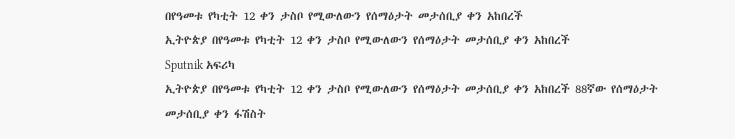በየዓመቱ የካቲት 12 ቀን ታስቦ የሚውለውን የሰማዕታት መታሰቢያ ቀን አከበረች
ኢትዮጵያ በየዓመቱ የካቲት 12 ቀን ታስቦ የሚውለውን የሰማዕታት መታሰቢያ ቀን አከበረች
Sputnik አፍሪካ
ኢትዮጵያ በየዓመቱ የካቲት 12 ቀን ታስቦ የሚውለውን የሰማዕታት መታሰቢያ ቀን አከበረች 88ኛው የሰማዕታት መታሰቢያ ቀን ፋሽስት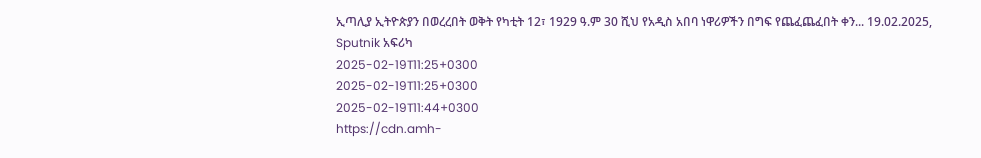ኢጣሊያ ኢትዮጵያን በወረረበት ወቅት የካቲት 12፣ 1929 ዓ.ም 30 ሺህ የአዲስ አበባ ነዋሪዎችን በግፍ የጨፈጨፈበት ቀን... 19.02.2025, Sputnik አፍሪካ
2025-02-19T11:25+0300
2025-02-19T11:25+0300
2025-02-19T11:44+0300
https://cdn.amh-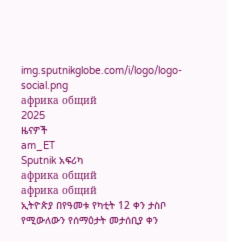img.sputnikglobe.com/i/logo/logo-social.png
африка общий
2025
ዜናዎች
am_ET
Sputnik አፍሪካ
африка общий
африка общий
ኢትዮጵያ በየዓመቱ የካቲት 12 ቀን ታስቦ የሚውለውን የሰማዕታት መታሰቢያ ቀን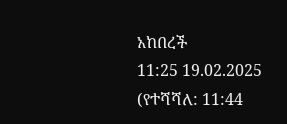አከበረች
11:25 19.02.2025 (የተሻሻለ: 11:44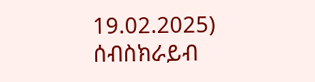19.02.2025)
ሰብስክራይብ